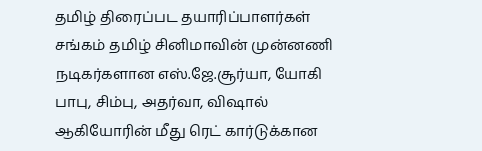தமிழ் திரைப்பட தயாரிப்பாளர்கள் சங்கம் தமிழ் சினிமாவின் முன்னணி நடிகர்களான எஸ்.ஜே.சூர்யா, யோகி பாபு, சிம்பு, அதர்வா, விஷால் ஆகியோரின் மீது ரெட் கார்டுக்கான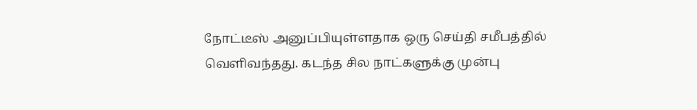நோட்டீஸ் அனுப்பியுள்ளதாக ஒரு செய்தி சமீபத்தில் வெளிவந்தது. கடந்த சில நாட்களுக்கு முன்பு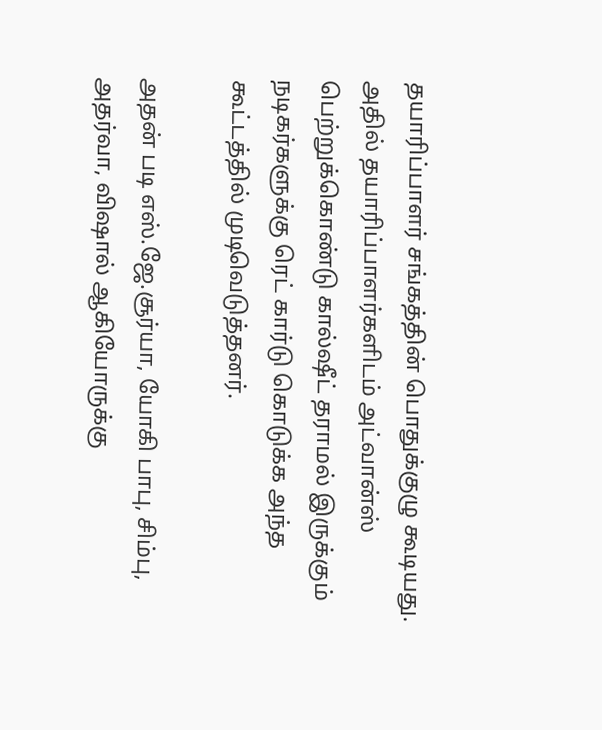தயாரிப்பாளர் சங்கத்தின் பொதுக்குழு கூடியது. அதில் தயாரிப்பாளர்களிடம் அட்வான்ஸ் பெற்றுக்கொண்டு கால்ஷீட் தராமல் இருக்கும் நடிகர்களுக்கு ரெட் கார்டு கொடுக்க அந்த கூட்டத்தில் முடிவெடுத்தனர்.

அதன் படி எஸ்.ஜே.சூர்யா, யோகி பாபு, சிம்பு, அதர்வா, விஷால் ஆகியோருக்கு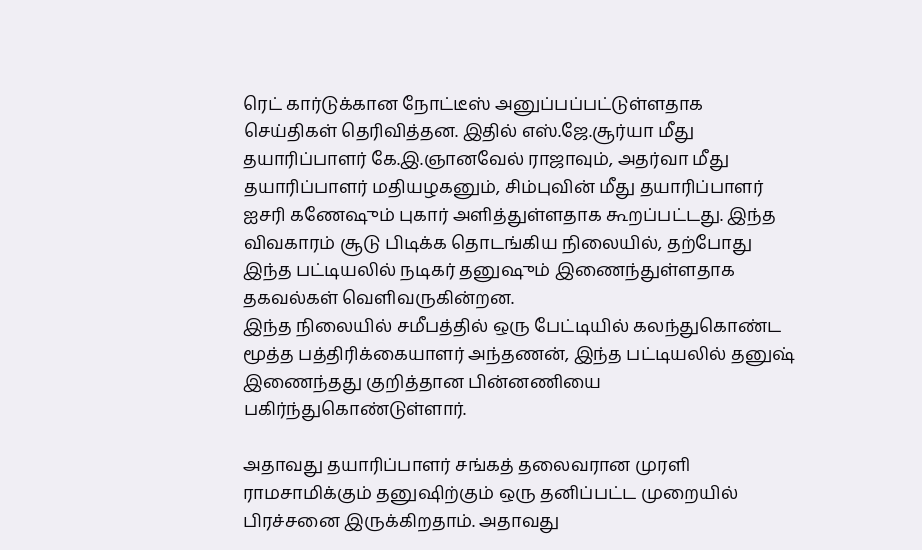ரெட் கார்டுக்கான நோட்டீஸ் அனுப்பப்பட்டுள்ளதாக செய்திகள் தெரிவித்தன. இதில் எஸ்.ஜே.சூர்யா மீது தயாரிப்பாளர் கே.இ.ஞானவேல் ராஜாவும், அதர்வா மீது தயாரிப்பாளர் மதியழகனும், சிம்புவின் மீது தயாரிப்பாளர் ஐசரி கணேஷும் புகார் அளித்துள்ளதாக கூறப்பட்டது. இந்த விவகாரம் சூடு பிடிக்க தொடங்கிய நிலையில், தற்போது இந்த பட்டியலில் நடிகர் தனுஷும் இணைந்துள்ளதாக தகவல்கள் வெளிவருகின்றன.
இந்த நிலையில் சமீபத்தில் ஒரு பேட்டியில் கலந்துகொண்ட மூத்த பத்திரிக்கையாளர் அந்தணன், இந்த பட்டியலில் தனுஷ் இணைந்தது குறித்தான பின்னணியை பகிர்ந்துகொண்டுள்ளார்.

அதாவது தயாரிப்பாளர் சங்கத் தலைவரான முரளி ராமசாமிக்கும் தனுஷிற்கும் ஒரு தனிப்பட்ட முறையில் பிரச்சனை இருக்கிறதாம். அதாவது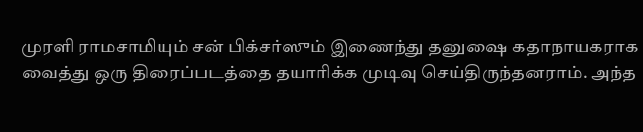முரளி ராமசாமியும் சன் பிக்சர்ஸும் இணைந்து தனுஷை கதாநாயகராக வைத்து ஒரு திரைப்படத்தை தயாரிக்க முடிவு செய்திருந்தனராம். அந்த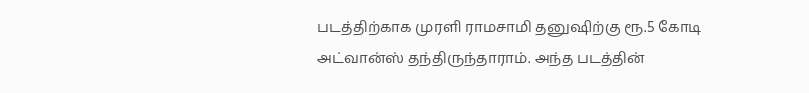படத்திற்காக முரளி ராமசாமி தனுஷிற்கு ரூ.5 கோடி அட்வான்ஸ் தந்திருந்தாராம். அந்த படத்தின்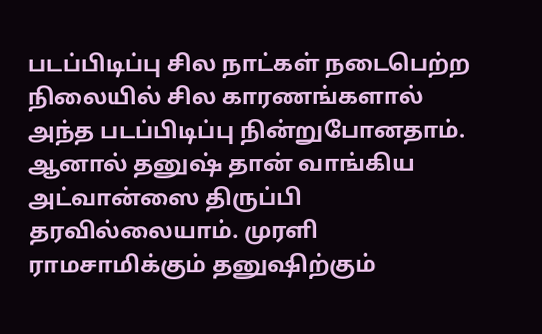படப்பிடிப்பு சில நாட்கள் நடைபெற்ற நிலையில் சில காரணங்களால் அந்த படப்பிடிப்பு நின்றுபோனதாம். ஆனால் தனுஷ் தான் வாங்கிய அட்வான்ஸை திருப்பி தரவில்லையாம். முரளி ராமசாமிக்கும் தனுஷிற்கும்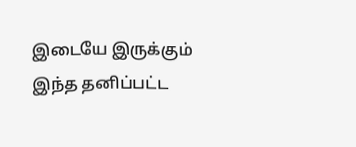இடையே இருக்கும் இந்த தனிப்பட்ட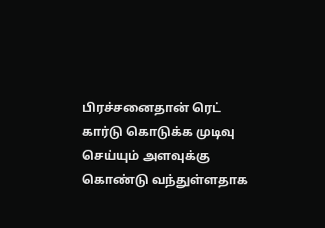பிரச்சனைதான் ரெட் கார்டு கொடுக்க முடிவு செய்யும் அளவுக்கு கொண்டு வந்துள்ளதாக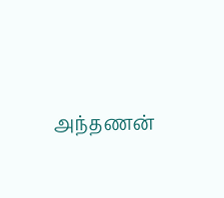அந்தணன்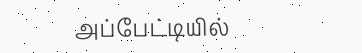அப்பேட்டியில்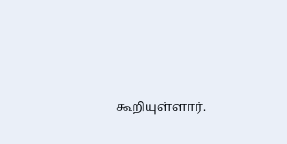கூறியுள்ளார்.